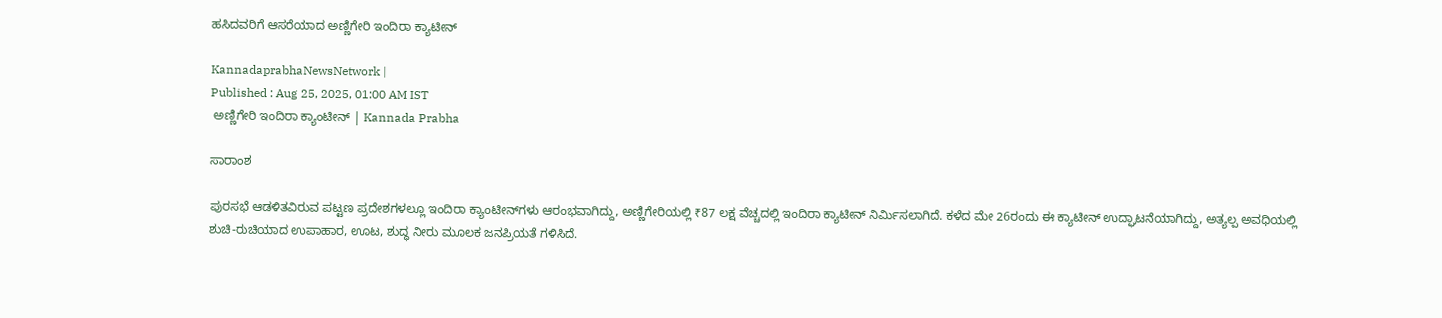ಹಸಿದವರಿಗೆ ಆಸರೆಯಾದ ಅಣ್ಣಿಗೇರಿ ಇಂದಿರಾ ಕ್ಯಾಟೀನ್‌

KannadaprabhaNewsNetwork |
Published : Aug 25, 2025, 01:00 AM IST
 ಅಣ್ಣಿಗೇರಿ ಇಂದಿರಾ ಕ್ಯಾಂಟೀನ್‌ | Kannada Prabha

ಸಾರಾಂಶ

ಪುರಸಭೆ ಆಡಳಿತವಿರುವ ಪಟ್ಟಣ ಪ್ರದೇಶಗಳಲ್ಲೂ ಇಂದಿರಾ ಕ್ಯಾಂಟೀನ್‌ಗಳು ಆರಂಭವಾಗಿದ್ದು, ಅಣ್ಣಿಗೇರಿಯಲ್ಲಿ ₹87 ಲಕ್ಷ ವೆಚ್ಚದಲ್ಲಿ ಇಂದಿರಾ ಕ್ಯಾಟೀನ್‌ ನಿರ್ಮಿಸಲಾಗಿದೆ. ಕಳೆದ ಮೇ 26ರಂದು ಈ ಕ್ಯಾಟೀನ್‌ ಉದ್ಘಾಟನೆಯಾಗಿದ್ದು, ಅತ್ಯಲ್ಪ ಅವಧಿಯಲ್ಲಿ ಶುಚಿ-ರುಚಿಯಾದ ಉಪಾಹಾರ, ಊಟ, ಶುದ್ಧ ನೀರು ಮೂಲಕ ಜನಪ್ರಿಯತೆ ಗಳಿಸಿದೆ.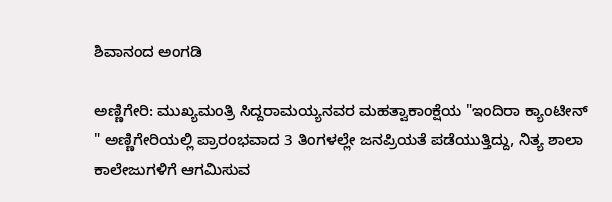ಶಿವಾನಂದ ಅಂಗಡಿ

ಅಣ್ಣಿಗೇರಿ: ಮುಖ್ಯಮಂತ್ರಿ ಸಿದ್ದರಾಮಯ್ಯನವರ ಮಹತ್ವಾಕಾಂಕ್ಷೆಯ "ಇಂದಿರಾ ಕ್ಯಾಂಟೀನ್‌ " ಅಣ್ಣಿಗೇರಿಯಲ್ಲಿ ಪ್ರಾರಂಭವಾದ 3 ತಿಂಗಳಲ್ಲೇ ಜನಪ್ರಿಯತೆ ಪಡೆಯುತ್ತಿದ್ದು, ನಿತ್ಯ ಶಾಲಾ ಕಾಲೇಜುಗಳಿಗೆ ಆಗಮಿಸುವ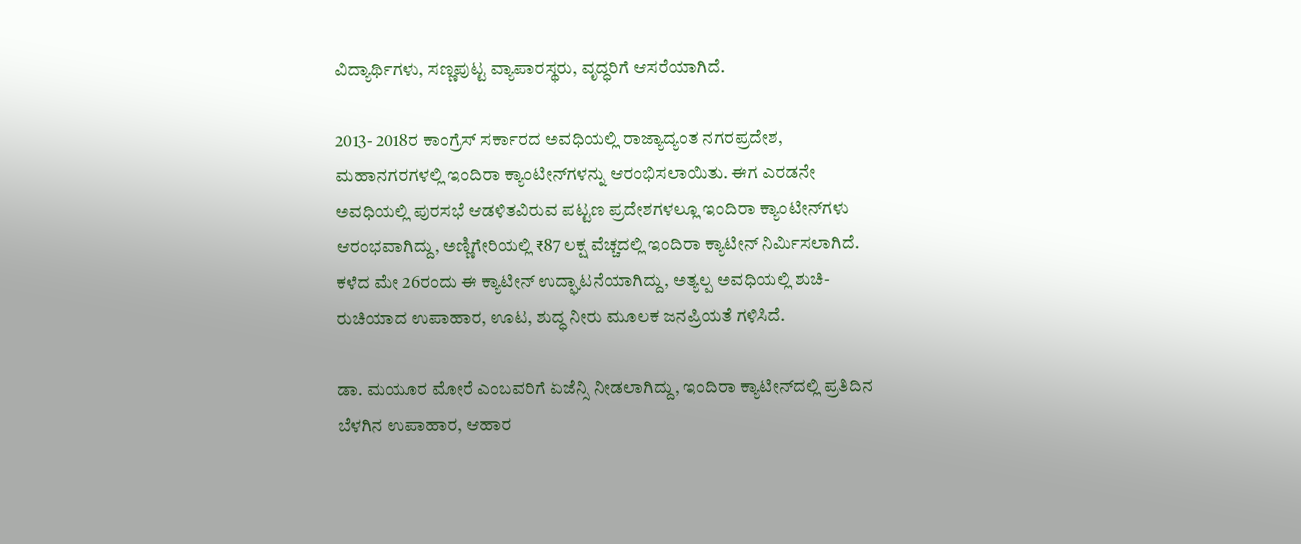ವಿದ್ಯಾರ್ಥಿಗಳು, ಸಣ್ಣಪುಟ್ಟ ವ್ಯಾಪಾರಸ್ಥರು, ವೃದ್ಧರಿಗೆ ಆಸರೆಯಾಗಿದೆ.

2013- 2018ರ ಕಾಂಗ್ರೆಸ್‌ ಸರ್ಕಾರದ ಅವಧಿಯಲ್ಲಿ ರಾಜ್ಯಾದ್ಯಂತ ನಗರಪ್ರದೇಶ, ಮಹಾನಗರಗಳಲ್ಲಿ ಇಂದಿರಾ ಕ್ಯಾಂಟೀನ್‌ಗಳನ್ನು ಆರಂಭಿಸಲಾಯಿತು. ಈಗ ಎರಡನೇ ಅವಧಿಯಲ್ಲಿ ಪುರಸಭೆ ಆಡಳಿತವಿರುವ ಪಟ್ಟಣ ಪ್ರದೇಶಗಳಲ್ಲೂ ಇಂದಿರಾ ಕ್ಯಾಂಟೀನ್‌ಗಳು ಆರಂಭವಾಗಿದ್ದು, ಅಣ್ಣಿಗೇರಿಯಲ್ಲಿ ₹87 ಲಕ್ಷ ವೆಚ್ಚದಲ್ಲಿ ಇಂದಿರಾ ಕ್ಯಾಟೀನ್‌ ನಿರ್ಮಿಸಲಾಗಿದೆ. ಕಳೆದ ಮೇ 26ರಂದು ಈ ಕ್ಯಾಟೀನ್‌ ಉದ್ಘಾಟನೆಯಾಗಿದ್ದು, ಅತ್ಯಲ್ಪ ಅವಧಿಯಲ್ಲಿ ಶುಚಿ-ರುಚಿಯಾದ ಉಪಾಹಾರ, ಊಟ, ಶುದ್ಧ ನೀರು ಮೂಲಕ ಜನಪ್ರಿಯತೆ ಗಳಿಸಿದೆ.

ಡಾ. ಮಯೂರ ಮೋರೆ ಎಂಬವರಿಗೆ ಏಜೆನ್ಸಿ ನೀಡಲಾಗಿದ್ದು, ಇಂದಿರಾ ಕ್ಯಾಟೀನ್‌ದಲ್ಲಿ ಪ್ರತಿದಿನ ಬೆಳಗಿನ ಉಪಾಹಾರ, ಆಹಾರ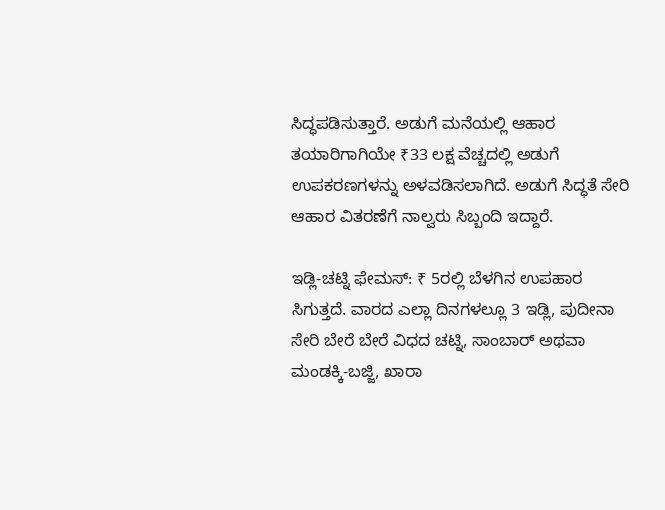ಸಿದ್ಧಪಡಿಸುತ್ತಾರೆ. ಅಡುಗೆ ಮನೆಯಲ್ಲಿ ಆಹಾರ ತಯಾರಿಗಾಗಿಯೇ ₹33 ಲಕ್ಷ ವೆಚ್ಚದಲ್ಲಿ ಅಡುಗೆ ಉಪಕರಣಗಳನ್ನು ಅಳವಡಿಸಲಾಗಿದೆ. ಅಡುಗೆ ಸಿದ್ಧತೆ ಸೇರಿ ಆಹಾರ ವಿತರಣೆಗೆ ನಾಲ್ವರು ಸಿಬ್ಬಂದಿ ಇದ್ದಾರೆ.

ಇಡ್ಲಿ-ಚಟ್ನಿ ಫೇಮಸ್‌: ₹ 5ರಲ್ಲಿ ಬೆಳಗಿನ ಉಪಹಾರ ಸಿಗುತ್ತದೆ. ವಾರದ ಎಲ್ಲಾ ದಿನಗಳಲ್ಲೂ 3 ಇಡ್ಲಿ, ಪುದೀನಾ ಸೇರಿ ಬೇರೆ ಬೇರೆ ವಿಧದ ಚಟ್ನಿ, ಸಾಂಬಾರ್‌ ಅಥವಾ ಮಂಡಕ್ಕಿ-ಬಜ್ಜಿ, ಖಾರಾ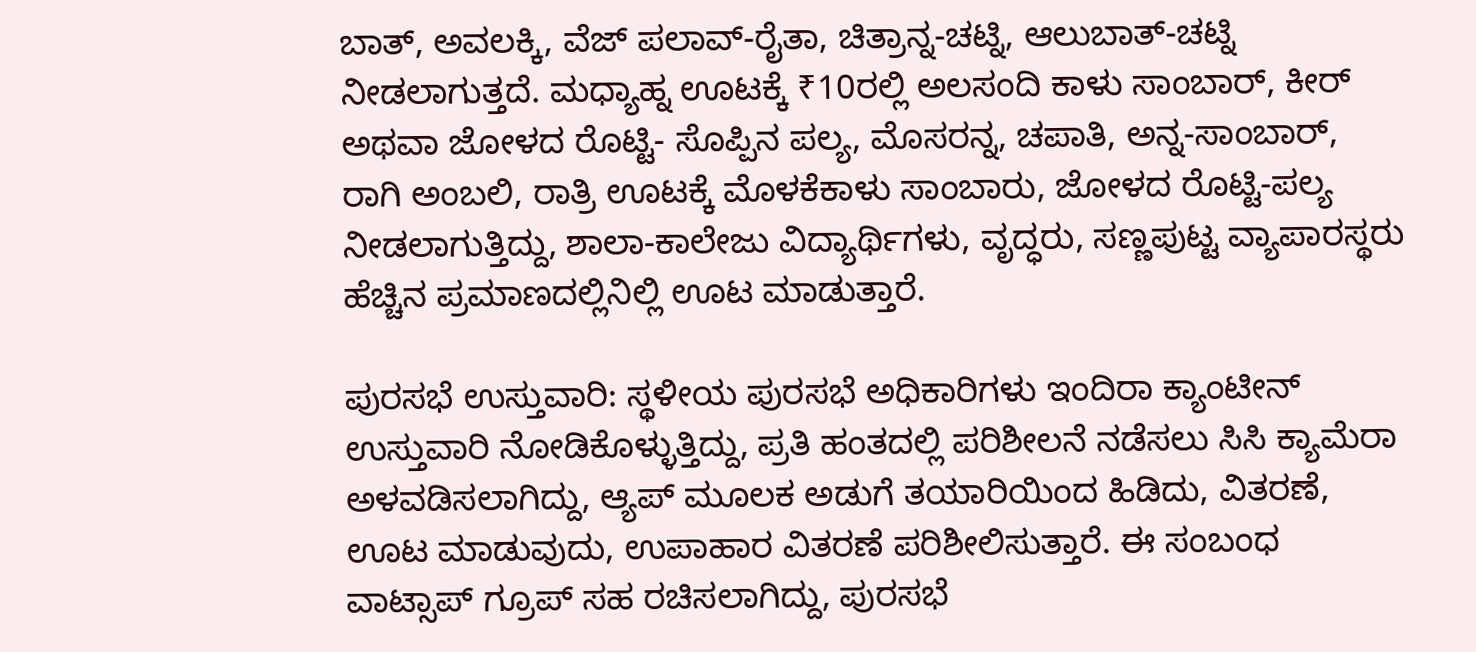ಬಾತ್‌, ಅವಲಕ್ಕಿ, ವೆಜ್‌ ಪಲಾವ್‌-ರೈತಾ, ಚಿತ್ರಾನ್ನ-ಚಟ್ನಿ, ಆಲುಬಾತ್‌-ಚಟ್ನಿ ನೀಡಲಾಗುತ್ತದೆ. ಮಧ್ಯಾಹ್ನ ಊಟಕ್ಕೆ ₹10ರಲ್ಲಿ ಅಲಸಂದಿ ಕಾಳು ಸಾಂಬಾರ್, ಕೀರ್‌ ಅಥವಾ ಜೋಳದ ರೊಟ್ಟಿ- ಸೊಪ್ಪಿನ ಪಲ್ಯ, ಮೊಸರನ್ನ, ಚಪಾತಿ, ಅನ್ನ-ಸಾಂಬಾರ್‌, ರಾಗಿ ಅಂಬಲಿ, ರಾತ್ರಿ ಊಟಕ್ಕೆ ಮೊಳಕೆಕಾಳು ಸಾಂಬಾರು, ಜೋಳದ ರೊಟ್ಟಿ-ಪಲ್ಯ ನೀಡಲಾಗುತ್ತಿದ್ದು, ಶಾಲಾ-ಕಾಲೇಜು ವಿದ್ಯಾರ್ಥಿಗಳು, ವೃದ್ಧರು, ಸಣ್ಣಪುಟ್ಟ ವ್ಯಾಪಾರಸ್ಥರು ಹೆಚ್ಚಿನ ಪ್ರಮಾಣದಲ್ಲಿನಿಲ್ಲಿ ಊಟ ಮಾಡುತ್ತಾರೆ.

ಪುರಸಭೆ ಉಸ್ತುವಾರಿ: ಸ್ಥಳೀಯ ಪುರಸಭೆ ಅಧಿಕಾರಿಗಳು ಇಂದಿರಾ ಕ್ಯಾಂಟೀನ್‌ ಉಸ್ತುವಾರಿ ನೋಡಿಕೊಳ್ಳುತ್ತಿದ್ದು, ಪ್ರತಿ ಹಂತದಲ್ಲಿ ಪರಿಶೀಲನೆ ನಡೆಸಲು ಸಿಸಿ ಕ್ಯಾಮೆರಾ ಅಳವಡಿಸಲಾಗಿದ್ದು, ಆ್ಯಪ್‌ ಮೂಲಕ ಅಡುಗೆ ತಯಾರಿಯಿಂದ ಹಿಡಿದು, ವಿತರಣೆ, ಊಟ ಮಾಡುವುದು, ಉಪಾಹಾರ ವಿತರಣೆ ಪರಿಶೀಲಿಸುತ್ತಾರೆ. ಈ ಸಂಬಂಧ ವಾಟ್ಸಾಪ್‌ ಗ್ರೂಪ್‌ ಸಹ ರಚಿಸಲಾಗಿದ್ದು, ಪುರಸಭೆ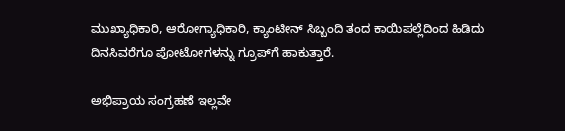ಮುಖ್ಯಾಧಿಕಾರಿ, ಆರೋಗ್ಯಾಧಿಕಾರಿ, ಕ್ಯಾಂಟೀನ್‌ ಸಿಬ್ಬಂದಿ ತಂದ ಕಾಯಿಪಲ್ಲೆದಿಂದ ಹಿಡಿದು ದಿನಸಿವರೆಗೂ ಪೋಟೋಗಳನ್ನು ಗ್ರೂಪ್‌ಗೆ ಹಾಕುತ್ತಾರೆ.

ಅಭಿಪ್ರಾಯ ಸಂಗ್ರಹಣೆ ಇಲ್ಲವೇ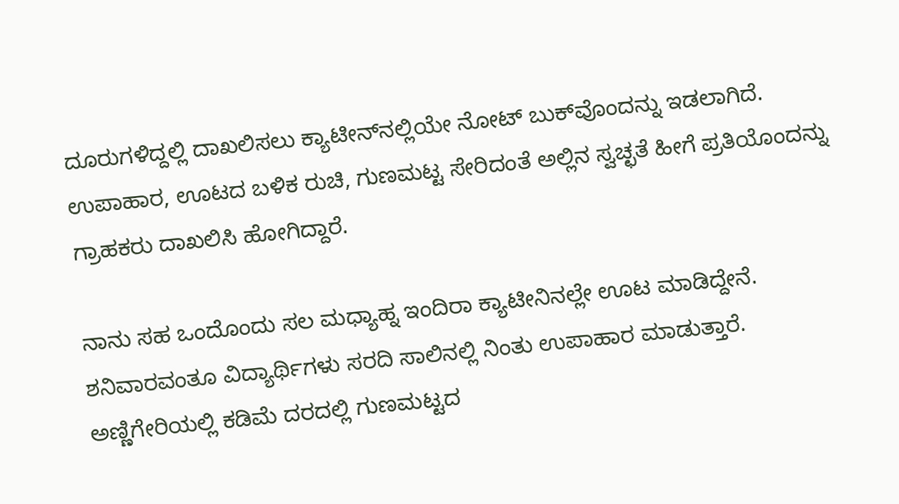ದೂರುಗಳಿದ್ದಲ್ಲಿ ದಾಖಲಿಸಲು ಕ್ಯಾಟೀನ್‌ನಲ್ಲಿಯೇ ನೋಟ್‌ ಬುಕ್‌ವೊಂದನ್ನು ಇಡಲಾಗಿದೆ. ಉಪಾಹಾರ, ಊಟದ ಬಳಿಕ ರುಚಿ, ಗುಣಮಟ್ಟ ಸೇರಿದಂತೆ ಅಲ್ಲಿನ ಸ್ವಚ್ಛತೆ ಹೀಗೆ ಪ್ರತಿಯೊಂದನ್ನು ಗ್ರಾಹಕರು ದಾಖಲಿಸಿ ಹೋಗಿದ್ದಾರೆ.

ನಾನು ಸಹ ಒಂದೊಂದು ಸಲ ಮಧ್ಯಾಹ್ನ ಇಂದಿರಾ ಕ್ಯಾಟೀನಿನಲ್ಲೇ ಊಟ ಮಾಡಿದ್ದೇನೆ. ಶನಿವಾರವಂತೂ ವಿದ್ಯಾರ್ಥಿಗಳು ಸರದಿ ಸಾಲಿನಲ್ಲಿ ನಿಂತು ಉಪಾಹಾರ ಮಾಡುತ್ತಾರೆ. ಅಣ್ಣಿಗೇರಿಯಲ್ಲಿ ಕಡಿಮೆ ದರದಲ್ಲಿ ಗುಣಮಟ್ಟದ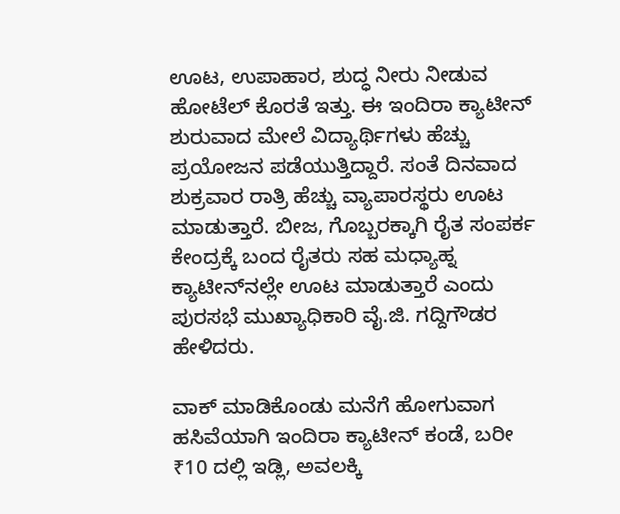ಊಟ, ಉಪಾಹಾರ, ಶುದ್ಧ ನೀರು ನೀಡುವ ಹೋಟೆಲ್‌ ಕೊರತೆ ಇತ್ತು. ಈ ಇಂದಿರಾ ಕ್ಯಾಟೀನ್‌ ಶುರುವಾದ ಮೇಲೆ ವಿದ್ಯಾರ್ಥಿಗಳು ಹೆಚ್ಚು ಪ್ರಯೋಜನ ಪಡೆಯುತ್ತಿದ್ದಾರೆ. ಸಂತೆ ದಿನವಾದ ಶುಕ್ರವಾರ ರಾತ್ರಿ ಹೆಚ್ಚು ವ್ಯಾಪಾರಸ್ಥರು ಊಟ ಮಾಡುತ್ತಾರೆ. ಬೀಜ, ಗೊಬ್ಬರಕ್ಕಾಗಿ ರೈತ ಸಂಪರ್ಕ ಕೇಂದ್ರಕ್ಕೆ ಬಂದ ರೈತರು ಸಹ ಮಧ್ಯಾಹ್ನ ಕ್ಯಾಟೀನ್‌ನಲ್ಲೇ ಊಟ ಮಾಡುತ್ತಾರೆ ಎಂದು ಪುರಸಭೆ ಮುಖ್ಯಾಧಿಕಾರಿ ವೈ.ಜಿ. ಗದ್ದಿಗೌಡರ ಹೇಳಿದರು.

ವಾಕ್‌ ಮಾಡಿಕೊಂಡು ಮನೆಗೆ ಹೋಗುವಾಗ ಹಸಿವೆಯಾಗಿ ಇಂದಿರಾ ಕ್ಯಾಟೀನ್‌ ಕಂಡೆ, ಬರೀ ₹10 ದಲ್ಲಿ ಇಡ್ಲಿ, ಅವಲಕ್ಕಿ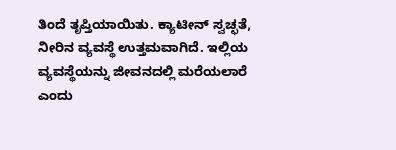ತಿಂದೆ ತೃಪ್ತಿಯಾಯಿತು. ಕ್ಯಾಟೀನ್‌ ಸ್ವಚ್ಛತೆ, ನೀರಿನ ವ್ಯವಸ್ಥೆ ಉತ್ತಮವಾಗಿದೆ. ಇಲ್ಲಿಯ ವ್ಯವಸ್ಥೆಯನ್ನು ಜೀವನದಲ್ಲಿ ಮರೆಯಲಾರೆ ಎಂದು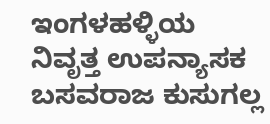ಇಂಗಳಹಳ್ಳಿಯ ನಿವೃತ್ತ ಉಪನ್ಯಾಸಕ ಬಸವರಾಜ ಕುಸುಗಲ್ಲ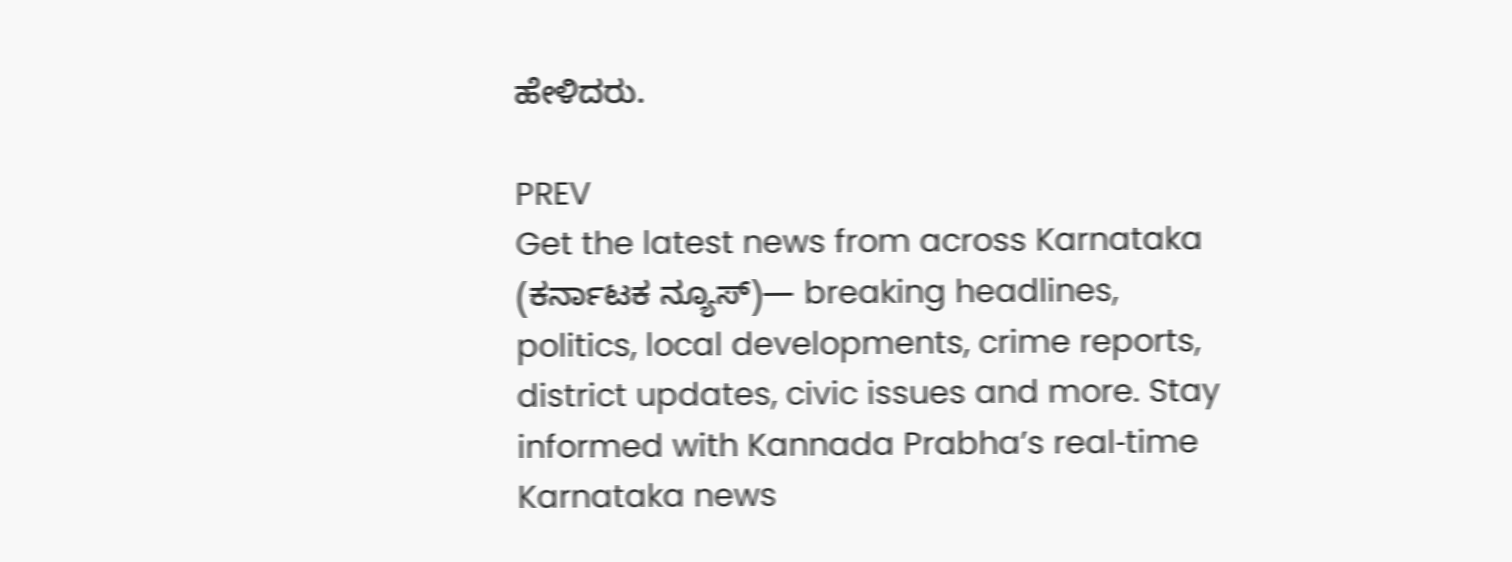ಹೇಳಿದರು.

PREV
Get the latest news from across Karnataka (ಕರ್ನಾಟಕ ನ್ಯೂಸ್)— breaking headlines, politics, local developments, crime reports, district updates, civic issues and more. Stay informed with Kannada Prabha’s real‑time Karnataka news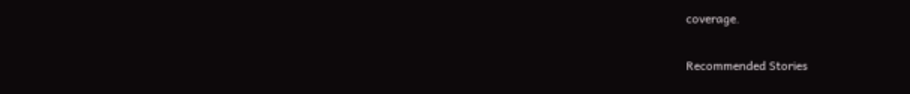coverage.

Recommended Stories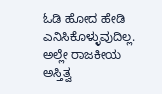ಓಡಿ ಹೋದ ಹೇಡಿ ಎನಿಸಿಕೊಳ್ಳುವುದಿಲ್ಲ. ಅಲ್ಲೇ ರಾಜಕೀಯ ಅಸ್ತಿತ್ವ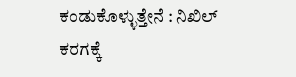ಕಂಡುಕೊಳ್ಳುತ್ತೇನೆ : ನಿಖಿಲ್‌
ಕರಗಕ್ಕೆ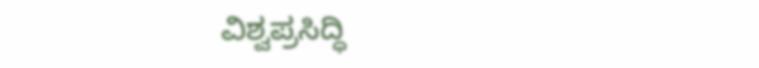ವಿಶ್ವಪ್ರಸಿದ್ಧಿ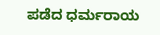ಪಡೆದ ಧರ್ಮರಾಯ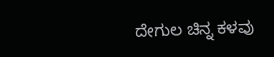ದೇಗುಲ ಚಿನ್ನ ಕಳವು